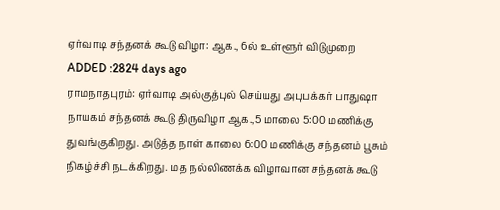ஏர்வாடி சந்தனக் கூடு விழா: ஆக., 6ல் உள்ளூர் விடுமுறை
ADDED :2824 days ago
ராமநாதபுரம்: ஏர்வாடி அல்குத்புல் செய்யது அபுபக்கர் பாதுஷா நாயகம் சந்தனக் கூடு திருவிழா ஆக.,5 மாலை 5:00 மணிக்கு துவங்குகிறது. அடுத்த நாள் காலை 6:00 மணிக்கு சந்தனம் பூசும் நிகழ்ச்சி நடக்கிறது. மத நல்லிணக்க விழாவான சந்தனக் கூடு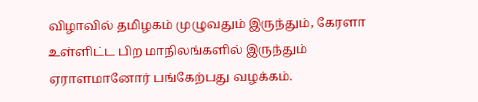விழாவில் தமிழகம் முழுவதும் இருந்தும், கேரளா உள்ளிட்ட பிற மாநிலங்களில் இருந்தும் ஏராளமானோர் பங்கேற்பது வழக்கம்.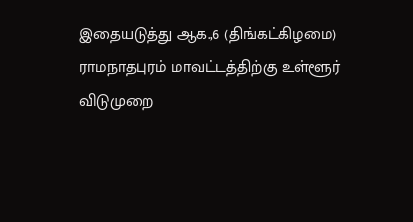இதையடுத்து ஆக.,6 (திங்கட்கிழமை) ராமநாதபுரம் மாவட்டத்திற்கு உள்ளூர் விடுமுறை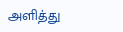அளித்து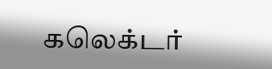கலெக்டர்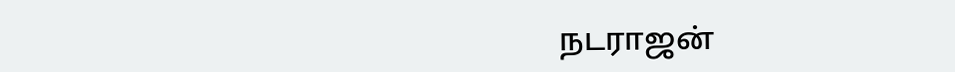நடராஜன்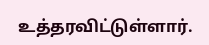உத்தரவிட்டுள்ளார்.